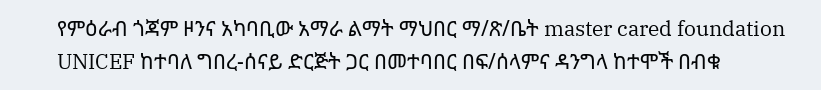የምዕራብ ጎጃም ዞንና አካባቢው አማራ ልማት ማህበር ማ/ጽ/ቤት master cared foundation UNICEF ከተባለ ግበረ-ሰናይ ድርጅት ጋር በመተባበር በፍ/ሰላምና ዳንግላ ከተሞች በብቁ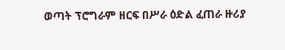ወጣት ፕሮግራም ዘርፍ በሥራ ዕድል ፈጠራ ዙሪያ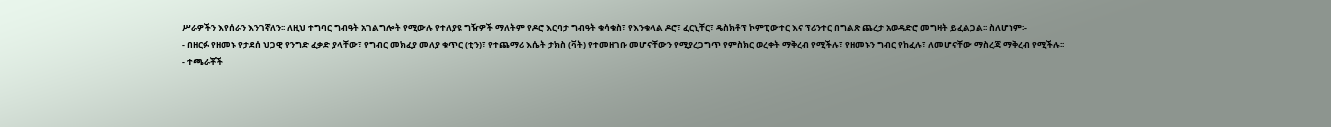ሥራዎችን እየሰራን እንገኛለን፡፡ ለዚህ ተግባር ግብዓት አገልግሎት የሚውሉ የተለያዩ ግዥዎች ማለትም የዶሮ እርባታ ግብዓት ቁሳቁስ፣ የእንቁላል ዶሮ፣ ፈርኒቸር፣ ዴስክቶፕ ኮምፒውተር እና ፕሪንተር በግልጽ ጨረታ አወዳድሮ መግዛት ይፈልጋል፡፡ ስለሆነም፡-
- በዘርፉ የዘመኑ የታደሰ ህጋዊ የንግድ ፈቃድ ያላቸው፣ የግብር መክፈያ መለያ ቁጥር (ቲን)፣ የተጨማሪ እሴት ታክስ (ቫት) የተመዘገቡ መሆናቸውን የሚያረጋግጥ የምስክር ወረቀት ማቅረብ የሚችሉ፣ የዘመኑን ግብር የከፈሉ፣ ለመሆናቸው ማስረጃ ማቅረብ የሚችሉ፡፡
- ተጫራቾች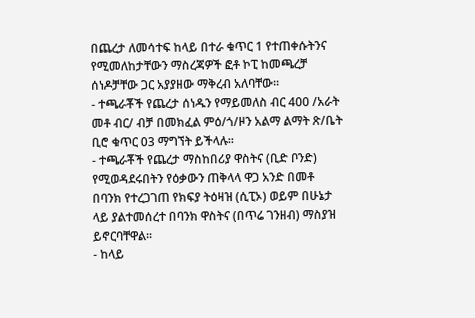በጨረታ ለመሳተፍ ከላይ በተራ ቁጥር 1 የተጠቀሱትንና የሚመለከታቸውን ማስረጃዎች ፎቶ ኮፒ ከመጫረቻ ሰነዶቻቸው ጋር አያያዘው ማቅረብ አለባቸው፡፡
- ተጫራቾች የጨረታ ሰነዱን የማይመለስ ብር 400 /አራት መቶ ብር/ ብቻ በመክፈል ምዕ/ጎ/ዞን አልማ ልማት ጽ/ቤት ቢሮ ቁጥር 03 ማግኘት ይችላሉ፡፡
- ተጫራቾች የጨረታ ማስከበሪያ ዋስትና (ቢድ ቦንድ) የሚወዳደሩበትን የዕቃውን ጠቅላላ ዋጋ አንድ በመቶ በባንክ የተረጋገጠ የክፍያ ትዕዛዝ (ሲፒኦ) ወይም በሁኔታ ላይ ያልተመሰረተ በባንክ ዋስትና (በጥሬ ገንዘብ) ማስያዝ ይኖርባቸዋል፡፡
- ከላይ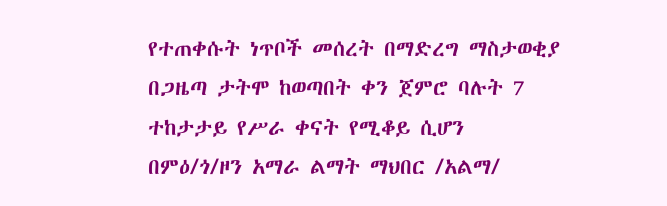የተጠቀሱት ነጥቦች መሰረት በማድረግ ማስታወቂያ በጋዜጣ ታትሞ ከወጣበት ቀን ጀምሮ ባሉት 7 ተከታታይ የሥራ ቀናት የሚቆይ ሲሆን በምዕ/ጎ/ዞን አማራ ልማት ማህበር /አልማ/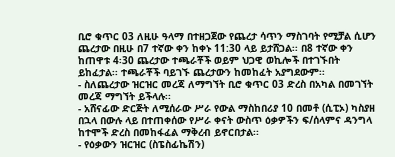ቢሮ ቁጥር 03 ለዚሁ ዓላማ በተዘጋጀው የጨረታ ሳጥን ማስገባት የሚቻል ሲሆን ጨረታው በዚሁ በ7 ተኛው ቀን ከቀኑ 11:30 ላይ ይታሸጋል፡፡ በ8 ተኛው ቀን ከጠዋቱ 4፡30 ጨረታው ተጫራቾች ወይም ህጋዊ ወኪሎች በተገኙበት ይከፈታል፡፡ ተጫራቾች ባይገኙ ጨረታውን ከመከፈት አያግደውም፡፡
- ስለጨረታው ዝርዝር መረጃ ለማግኘት ቢሮ ቁጥር 03 ድረስ በአካል በመገኘት መረጃ ማግኘት ይችላሉ፡፡
- አሸናፊው ድርጅት ለሚሰራው ሥራ የውል ማስከበሪያ 10 በመቶ (ሲፒኦ) ካስያዘ በኋላ በውሉ ላይ በተጠቀሰው የሥራ ቀናት ውስጥ ዕቃዎችን ፍ/ሰላምና ዳንግላ ከተሞች ድረስ በመከፋፈል ማቅረብ ይኖርበታል፡፡
- የዕቃውን ዝርዝር (ስፔስፊኬሽን)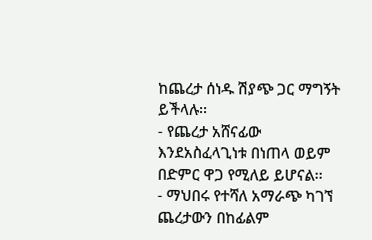ከጨረታ ሰነዱ ሽያጭ ጋር ማግኝት ይችላሉ፡፡
- የጨረታ አሸናፊው እንደአስፈላጊነቱ በነጠላ ወይም በድምር ዋጋ የሚለይ ይሆናል፡፡
- ማህበሩ የተሻለ አማራጭ ካገኘ ጨረታውን በከፊልም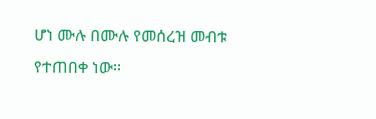ሆነ ሙሉ በሙሉ የመሰረዝ መብቱ የተጠበቀ ነው፡፡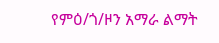የምዕ/ጎ/ዞን አማራ ልማት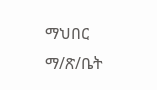ማህበር ማ/ጽ/ቤት